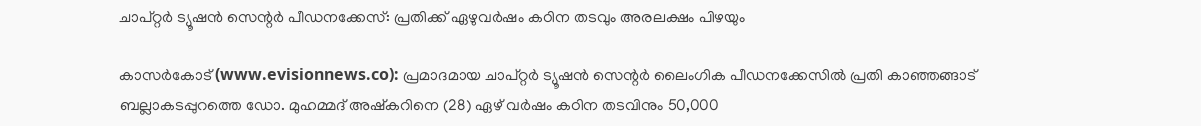ചാപ്റ്റര്‍ ട്യൂഷന്‍ സെന്റര്‍ പീഡനക്കേസ്: പ്രതിക്ക് ഏഴുവര്‍ഷം കഠിന തടവും അരലക്ഷം പിഴയും

കാസര്‍കോട് (www.evisionnews.co): പ്രമാദമായ ചാപ്റ്റര്‍ ട്യൂഷന്‍ സെന്റര്‍ ലൈംഗിക പീഡനക്കേസില്‍ പ്രതി കാഞ്ഞങ്ങാട് ബല്ലാകടപ്പുറത്തെ ഡോ. മുഹമ്മദ് അഷ്‌കറിനെ (28) ഏഴ് വര്‍ഷം കഠിന തടവിനും 50,000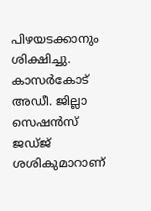പിഴയടക്കാനും ശിക്ഷിച്ചു. കാസര്‍കോട് അഡീ. ജില്ലാ സെഷന്‍സ് ജഡ്ജ് ശശികുമാറാണ്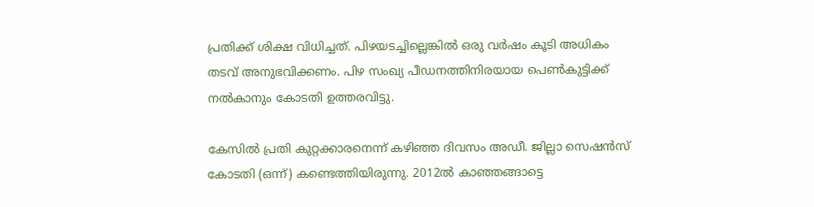പ്രതിക്ക് ശിക്ഷ വിധിച്ചത്. പിഴയടച്ചില്ലെങ്കില്‍ ഒരു വര്‍ഷം കൂടി അധികം തടവ് അനുഭവിക്കണം. പിഴ സംഖ്യ പീഡനത്തിനിരയായ പെണ്‍കുട്ടിക്ക് നല്‍കാനും കോടതി ഉത്തരവിട്ടു.

കേസില്‍ പ്രതി കുറ്റക്കാരനെന്ന് കഴിഞ്ഞ ദിവസം അഡീ. ജില്ലാ സെഷന്‍സ് കോടതി (ഒന്ന്) കണ്ടെത്തിയിരുന്നു. 2012ല്‍ കാഞ്ഞങ്ങാട്ടെ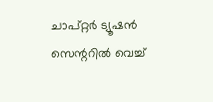ചാപ്റ്റര്‍ ട്യൂഷന്‍ സെന്ററില്‍ വെച്ച്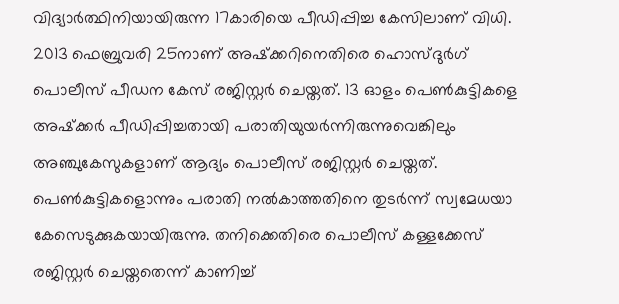വിദ്യാര്‍ത്ഥിനിയായിരുന്ന 17കാരിയെ പീഡിപ്പിച്ച കേസിലാണ് വിധി. 2013 ഫെബ്രുവരി 25നാണ് അഷ്‌ക്കറിനെതിരെ ഹൊസ്ദുര്‍ഗ് പൊലീസ് പീഡന കേസ് രജിസ്റ്റര്‍ ചെയ്തത്. 13 ഓളം പെണ്‍കുട്ടികളെ അഷ്‌ക്കര്‍ പീഡിപ്പിച്ചതായി പരാതിയുയര്‍ന്നിരുന്നുവെങ്കിലും അഞ്ചുകേസുകളാണ് ആദ്യം പൊലീസ് രജിസ്റ്റര്‍ ചെയ്തത്. പെണ്‍കുട്ടികളൊന്നും പരാതി നല്‍കാത്തതിനെ തുടര്‍ന്ന് സ്വമേധയാ കേസെടുക്കുകയായിരുന്നു. തനിക്കെതിരെ പൊലീസ് കള്ളക്കേസ് രജിസ്റ്റര്‍ ചെയ്തതെന്ന് കാണിച്ച്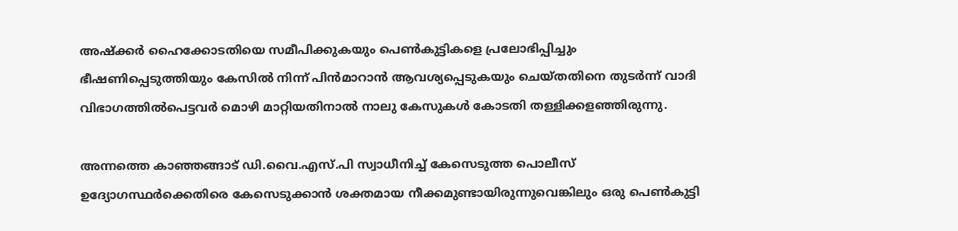അഷ്‌ക്കര്‍ ഹൈക്കോടതിയെ സമീപിക്കുകയും പെണ്‍കുട്ടികളെ പ്രലോഭിപ്പിച്ചും ഭീഷണിപ്പെടുത്തിയും കേസില്‍ നിന്ന് പിന്‍മാറാന്‍ ആവശ്യപ്പെടുകയും ചെയ്തതിനെ തുടര്‍ന്ന് വാദി വിഭാഗത്തില്‍പെട്ടവര്‍ മൊഴി മാറ്റിയതിനാല്‍ നാലു കേസുകള്‍ കോടതി തള്ളിക്കളഞ്ഞിരുന്നു.

അന്നത്തെ കാഞ്ഞങ്ങാട് ഡി.വൈ.എസ്.പി സ്വാധീനിച്ച് കേസെടുത്ത പൊലീസ് ഉദ്യോഗസ്ഥര്‍ക്കെതിരെ കേസെടുക്കാന്‍ ശക്തമായ നീക്കമുണ്ടായിരുന്നുവെങ്കിലും ഒരു പെണ്‍കുട്ടി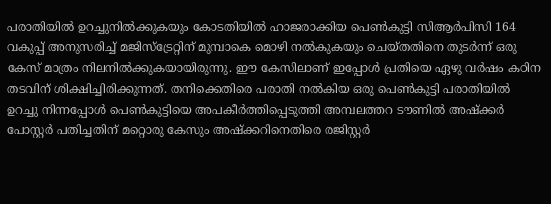പരാതിയില്‍ ഉറച്ചുനില്‍ക്കുകയും കോടതിയില്‍ ഹാജരാക്കിയ പെണ്‍കുട്ടി സിആര്‍പിസി 164 വകുപ്പ് അനുസരിച്ച് മജിസ്ട്രേറ്റിന് മുമ്പാകെ മൊഴി നല്‍കുകയും ചെയ്തതിനെ തുടര്‍ന്ന് ഒരു കേസ് മാത്രം നിലനില്‍ക്കുകയായിരുന്നു. ഈ കേസിലാണ് ഇപ്പോള്‍ പ്രതിയെ ഏഴു വര്‍ഷം കഠിന തടവിന് ശിക്ഷിച്ചിരിക്കുന്നത്. തനിക്കെതിരെ പരാതി നല്‍കിയ ഒരു പെണ്‍കുട്ടി പരാതിയില്‍ ഉറച്ചു നിന്നപ്പോള്‍ പെണ്‍കുട്ടിയെ അപകീര്‍ത്തിപ്പെടുത്തി അമ്പലത്തറ ടൗണില്‍ അഷ്‌ക്കര്‍ പോസ്റ്റര്‍ പതിച്ചതിന് മറ്റൊരു കേസും അഷ്‌ക്കറിനെതിരെ രജിസ്റ്റര്‍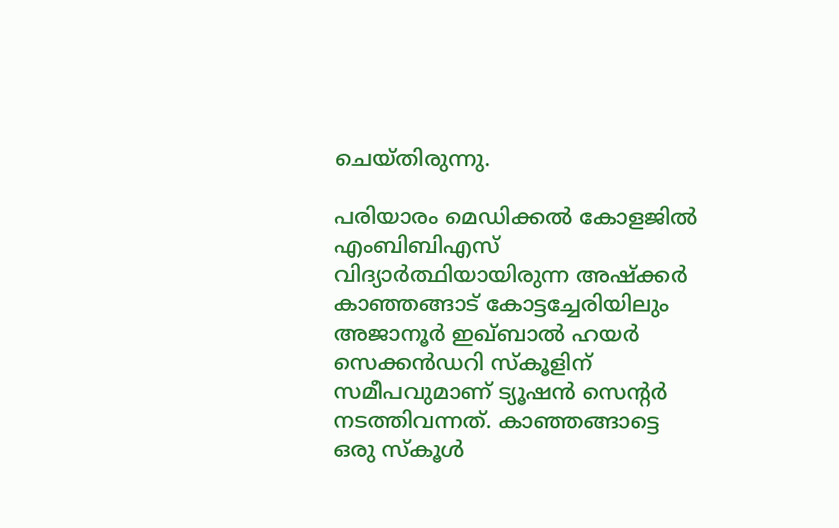ചെയ്തിരുന്നു.

പരിയാരം മെഡിക്കല്‍ കോളജില്‍ എംബിബിഎസ് വിദ്യാര്‍ത്ഥിയായിരുന്ന അഷ്‌ക്കര്‍ കാഞ്ഞങ്ങാട് കോട്ടച്ചേരിയിലും അജാനൂര്‍ ഇഖ്ബാല്‍ ഹയര്‍ സെക്കന്‍ഡറി സ്‌കൂളിന് സമീപവുമാണ് ട്യൂഷന്‍ സെന്റര്‍ നടത്തിവന്നത്. കാഞ്ഞങ്ങാട്ടെ ഒരു സ്‌കൂള്‍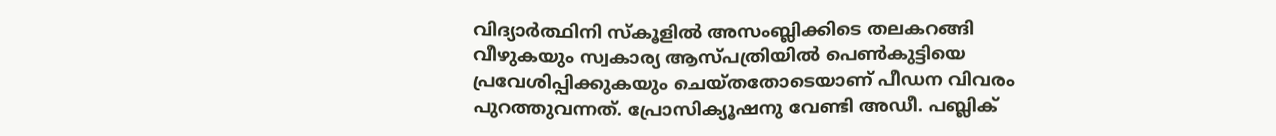വിദ്യാര്‍ത്ഥിനി സ്‌കൂളില്‍ അസംബ്ലിക്കിടെ തലകറങ്ങി വീഴുകയും സ്വകാര്യ ആസ്പത്രിയില്‍ പെണ്‍കുട്ടിയെ പ്രവേശിപ്പിക്കുകയും ചെയ്തതോടെയാണ് പീഡന വിവരം പുറത്തുവന്നത്. പ്രോസിക്യൂഷനു വേണ്ടി അഡീ. പബ്ലിക്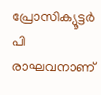പ്രോസിക്യൂട്ടര്‍ പി രാഘവനാണ്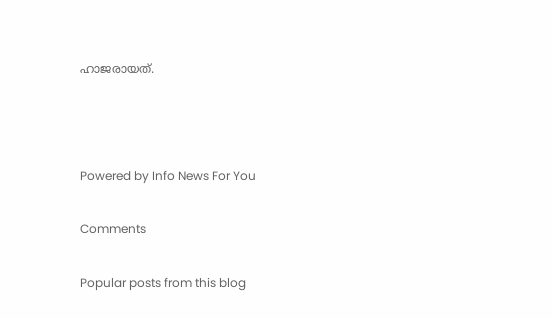ഹാജരായത്.



Powered by Info News For You

Comments

Popular posts from this blog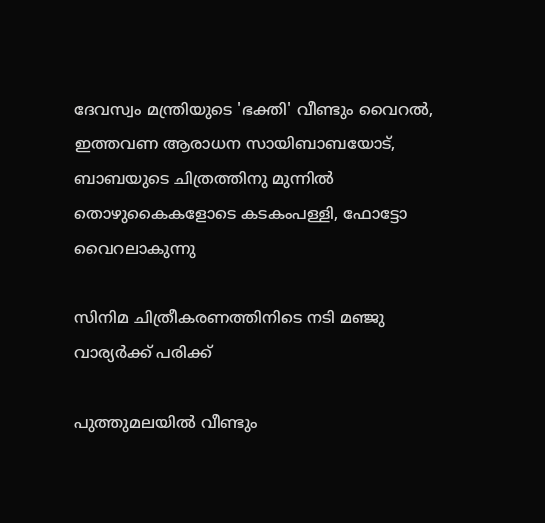ദേവസ്വം മന്ത്രിയുടെ 'ഭക്തി' വീണ്ടും വൈറല്‍, ഇത്തവണ ആരാധന സായിബാബയോട്, ബാബയുടെ ചിത്രത്തിനു മുന്നില്‍ തൊഴുകൈകളോടെ കടകംപള്ളി, ഫോട്ടോ വൈറലാകുന്നു

സിനിമ ചിത്രീകരണത്തിനിടെ നടി മഞ്ജു വാര്യര്‍ക്ക് പരിക്ക്

പുത്തുമലയില്‍ വീണ്ടും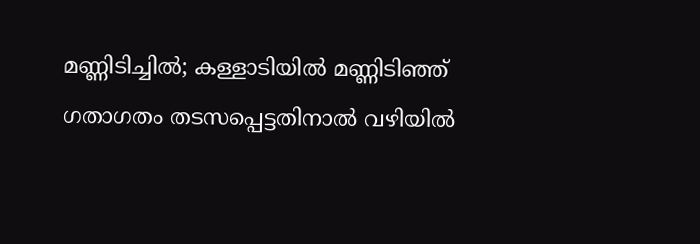മണ്ണിടിച്ചില്‍; കള്ളാടിയില്‍ മണ്ണിടിഞ്ഞ് ഗതാഗതം തടസപ്പെട്ടതിനാല്‍ വഴിയില്‍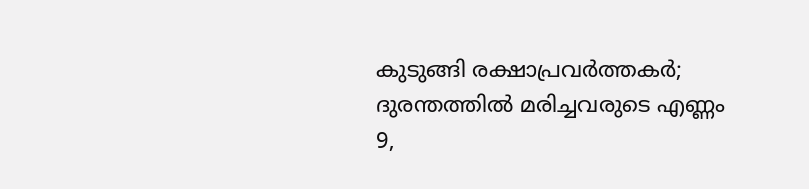കുടുങ്ങി രക്ഷാപ്രവര്‍ത്തകര്‍; ദുരന്തത്തില്‍ മരിച്ചവരുടെ എണ്ണം 9,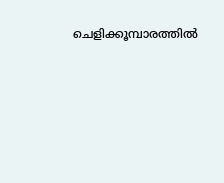ചെളിക്കൂമ്പാരത്തില്‍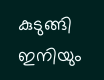കുടുങ്ങി ഇനിയും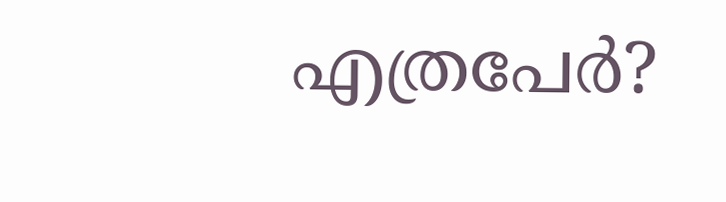എത്രപേര്‍?